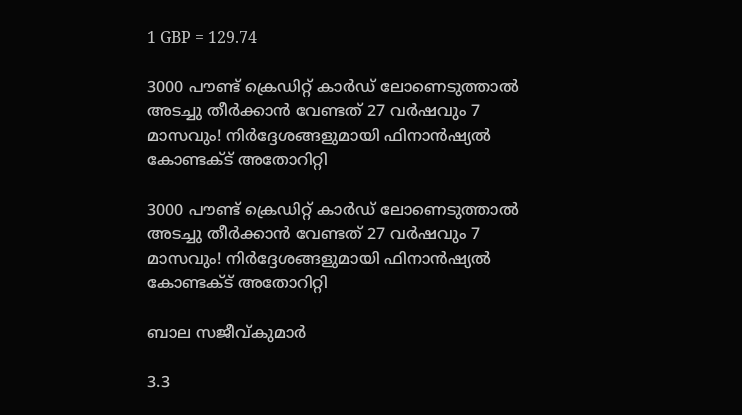1 GBP = 129.74

3000 പൗണ്ട് ക്രെഡിറ്റ് കാര്‍ഡ് ലോണെടുത്താല്‍ അടച്ചു തീര്‍ക്കാന്‍ വേണ്ടത് 27 വര്‍ഷവും 7 മാസവും! നിര്‍ദ്ദേശങ്ങളുമായി ഫിനാന്‍ഷ്യല്‍ കോണ്ടക്ട് അതോറിറ്റി

3000 പൗണ്ട് ക്രെഡിറ്റ് കാര്‍ഡ് ലോണെടുത്താല്‍ അടച്ചു തീര്‍ക്കാന്‍ വേണ്ടത് 27 വര്‍ഷവും 7 മാസവും! നിര്‍ദ്ദേശങ്ങളുമായി ഫിനാന്‍ഷ്യല്‍ കോണ്ടക്ട് അതോറിറ്റി

ബാല സജീവ്കുമാര്‍

3.3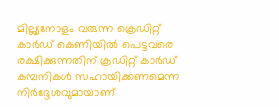മില്ല്യനോളം വരുന്ന ക്രെഡിറ്റ് കാര്‍ഡ് കെണിയില്‍ പെട്ടവരെ രക്ഷിക്കുന്നതിന് ക്രഡിറ്റ് കാര്‍ഡ് കമ്പനികള്‍ സഹായിക്കണമെന്ന നിര്‍ദ്ദേശവുമായാണ്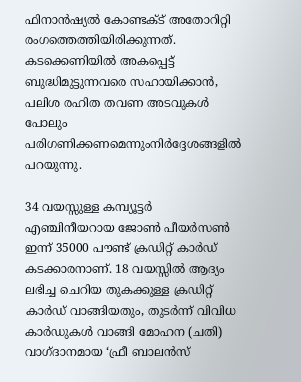ഫിനാന്‍ഷ്യല്‍ കോണ്ടക്ട് അതോറിറ്റി രംഗത്തെത്തിയിരിക്കുന്നത്. കടക്കെണിയില്‍ അകപ്പെട്ട് ബുദ്ധിമുട്ടുന്നവരെ സഹായിക്കാന്‍, പലിശ രഹിത തവണ അടവുകള്‍ പോലും പരിഗണിക്കണമെന്നുംനിര്‍ദ്ദേശങ്ങളില്‍ പറയുന്നു.

34 വയസ്സുള്ള കമ്പ്യൂട്ടര്‍ എഞ്ചിനീയറായ ജോണ്‍ പീയര്‍സണ്‍ ഇന്ന് 35000 പൗണ്ട് ക്രഡിറ്റ് കാര്‍ഡ് കടക്കാരനാണ്. 18 വയസ്സില്‍ ആദ്യം ലഭിച്ച ചെറിയ തുകക്കുള്ള ക്രഡിറ്റ് കാര്‍ഡ് വാങ്ങിയതും, തുടര്‍ന്ന് വിവിധ കാര്‍ഡുകള്‍ വാങ്ങി മോഹന (ചതി) വാഗ്ദാനമായ ‘ഫ്രീ ബാലന്‍സ്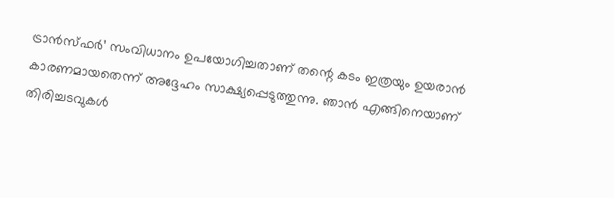ട്രാന്‍സ്ഫര്‍’ സംവിധാനം ഉപയോഗിച്ചതാണ് തന്റെ കടം ഇത്രയും ഉയരാന്‍ കാരണമായതെന്ന് അദ്ദേഹം സാക്ഷ്യപ്പെടുത്തുന്നു. ഞാന്‍ എങ്ങിനെയാണ് തിരിച്ചടവുകള്‍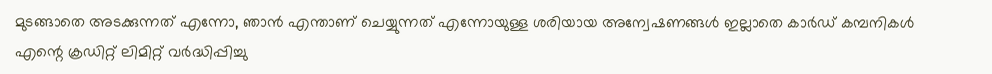മുടങ്ങാതെ അടക്കുന്നത് എന്നോ, ഞാന്‍ എന്താണ് ചെയ്യുന്നത് എന്നോയുള്ള ശരിയായ അന്വേഷണങ്ങള്‍ ഇല്ലാതെ കാര്‍ഡ് കമ്പനികള്‍ എന്റെ ക്രഡിറ്റ് ലിമിറ്റ് വര്‍ദ്ധിപ്പിച്ചു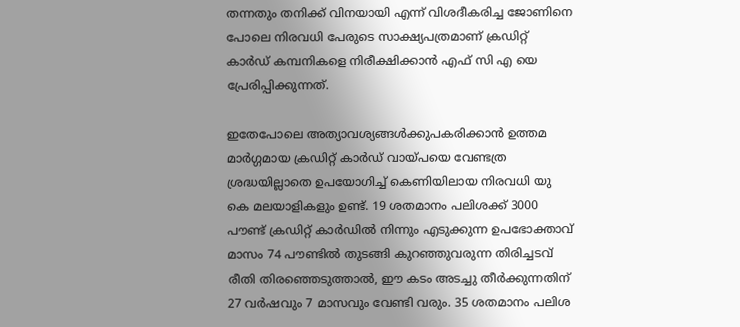തന്നതും തനിക്ക് വിനയായി എന്ന് വിശദീകരിച്ച ജോണിനെ പോലെ നിരവധി പേരുടെ സാക്ഷ്യപത്രമാണ് ക്രഡിറ്റ് കാര്‍ഡ് കമ്പനികളെ നിരീക്ഷിക്കാന്‍ എഫ് സി എ യെ പ്രേരിപ്പിക്കുന്നത്.

ഇതേപോലെ അത്യാവശ്യങ്ങള്‍ക്കുപകരിക്കാന്‍ ഉത്തമ മാര്‍ഗ്ഗമായ ക്രഡിറ്റ് കാര്‍ഡ് വായ്പയെ വേണ്ടത്ര ശ്രദ്ധയില്ലാതെ ഉപയോഗിച്ച് കെണിയിലായ നിരവധി യു കെ മലയാളികളും ഉണ്ട്. 19 ശതമാനം പലിശക്ക് 3000 പൗണ്ട് ക്രഡിറ്റ് കാര്‍ഡില്‍ നിന്നും എടുക്കുന്ന ഉപഭോക്താവ് മാസം 74 പൗണ്ടില്‍ തുടങ്ങി കുറഞ്ഞുവരുന്ന തിരിച്ചടവ് രീതി തിരഞ്ഞെടുത്താല്‍, ഈ കടം അടച്ചു തീര്‍ക്കുന്നതിന് 27 വര്‍ഷവും 7 മാസവും വേണ്ടി വരും. 35 ശതമാനം പലിശ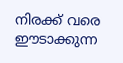നിരക്ക് വരെ ഈടാക്കുന്ന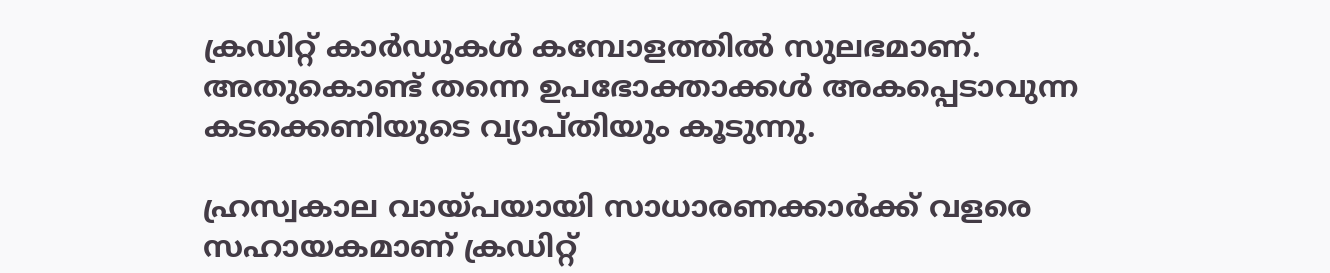ക്രഡിറ്റ് കാര്‍ഡുകള്‍ കമ്പോളത്തില്‍ സുലഭമാണ്. അതുകൊണ്ട് തന്നെ ഉപഭോക്താക്കള്‍ അകപ്പെടാവുന്ന കടക്കെണിയുടെ വ്യാപ്തിയും കൂടുന്നു.

ഹ്രസ്വകാല വായ്പയായി സാധാരണക്കാര്‍ക്ക് വളരെ സഹായകമാണ് ക്രഡിറ്റ്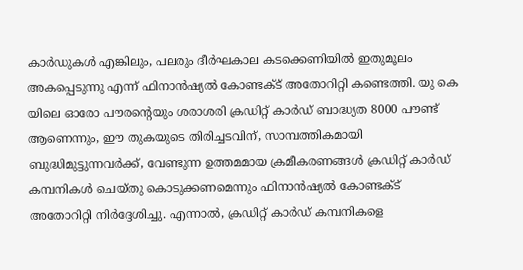കാര്‍ഡുകള്‍ എങ്കിലും, പലരും ദീര്‍ഘകാല കടക്കെണിയില്‍ ഇതുമൂലം അകപ്പെടുന്നു എന്ന് ഫിനാന്‍ഷ്യല്‍ കോണ്ടക്ട് അതോറിറ്റി കണ്ടെത്തി. യു കെ യിലെ ഓരോ പൗരന്റെയും ശരാശരി ക്രഡിറ്റ് കാര്‍ഡ് ബാദ്ധ്യത 8000 പൗണ്ട് ആണെന്നും, ഈ തുകയുടെ തിരിച്ചടവിന്, സാമ്പത്തികമായി ബുദ്ധിമുട്ടുന്നവര്‍ക്ക്, വേണ്ടുന്ന ഉത്തമമായ ക്രമീകരണങ്ങള്‍ ക്രഡിറ്റ് കാര്‍ഡ് കമ്പനികള്‍ ചെയ്തു കൊടുക്കണമെന്നും ഫിനാന്‍ഷ്യല്‍ കോണ്ടക്ട് അതോറിറ്റി നിര്‍ദ്ദേശിച്ചു. എന്നാല്‍, ക്രഡിറ്റ് കാര്‍ഡ് കമ്പനികളെ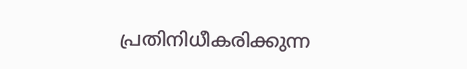പ്രതിനിധീകരിക്കുന്ന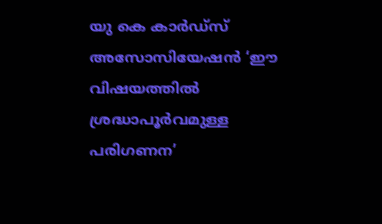യു കെ കാര്‍ഡ്‌സ് അസോസിയേഷന്‍ ‘ഈ വിഷയത്തില്‍ ശ്രദ്ധാപൂര്‍വമുള്ള പരിഗണന’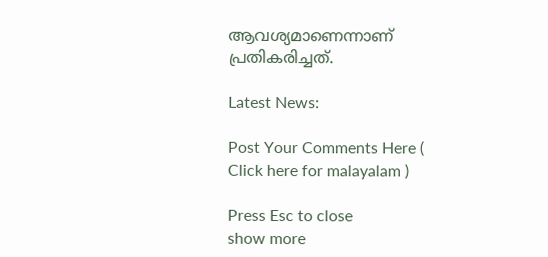ആവശ്യമാണെന്നാണ് പ്രതികരിച്ചത്.

Latest News:

Post Your Comments Here ( Click here for malayalam )

Press Esc to close
show more